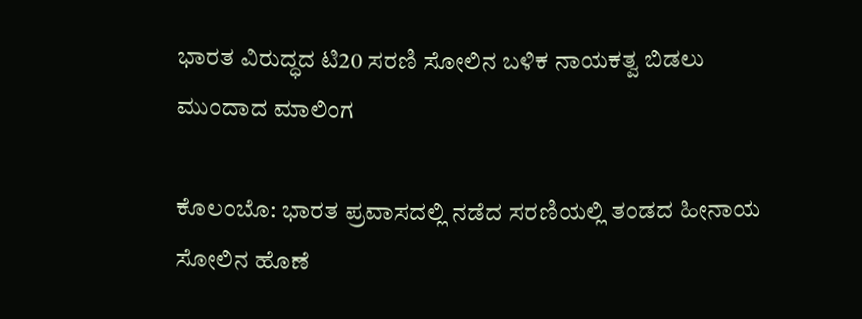ಭಾರತ ವಿರುದ್ಧದ ಟಿ20 ಸರಣಿ ಸೋಲಿನ ಬಳಿಕ ನಾಯಕತ್ವ ಬಿಡಲು ಮುಂದಾದ ಮಾಲಿಂಗ

ಕೊಲಂಬೊ: ಭಾರತ ಪ್ರವಾಸದಲ್ಲಿ ನಡೆದ ಸರಣಿಯಲ್ಲಿ ತಂಡದ ಹೀನಾಯ ಸೋಲಿನ ಹೊಣೆ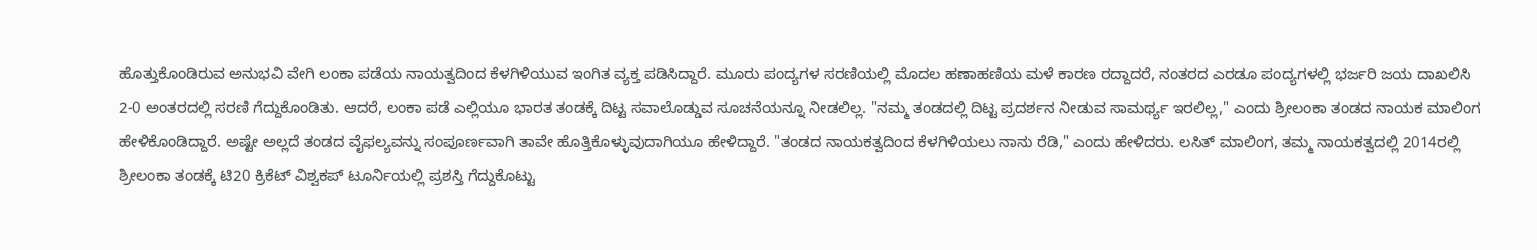ಹೊತ್ತುಕೊಂಡಿರುವ ಅನುಭವಿ ವೇಗಿ ಲಂಕಾ ಪಡೆಯ ನಾಯತ್ವದಿಂದ ಕೆಳಗಿಳಿಯುವ ಇಂಗಿತ ವ್ಯಕ್ತ ಪಡಿಸಿದ್ದಾರೆ. ಮೂರು ಪಂದ್ಯಗಳ ಸರಣಿಯಲ್ಲಿ ಮೊದಲ ಹಣಾಹಣಿಯ ಮಳೆ ಕಾರಣ ರದ್ದಾದರೆ, ನಂತರದ ಎರಡೂ ಪಂದ್ಯಗಳಲ್ಲಿ ಭರ್ಜರಿ ಜಯ ದಾಖಲಿಸಿ 2-0 ಅಂತರದಲ್ಲಿ ಸರಣಿ ಗೆದ್ದುಕೊಂಡಿತು. ಆದರೆ, ಲಂಕಾ ಪಡೆ ಎಲ್ಲಿಯೂ ಭಾರತ ತಂಡಕ್ಕೆ ದಿಟ್ಟ ಸವಾಲೊಡ್ಡುವ ಸೂಚನೆಯನ್ನೂ ನೀಡಲಿಲ್ಲ. "ನಮ್ಮ ತಂಡದಲ್ಲಿ ದಿಟ್ಟ ಪ್ರದರ್ಶನ ನೀಡುವ ಸಾಮರ್ಥ್ಯ ಇರಲಿಲ್ಲ," ಎಂದು ಶ್ರೀಲಂಕಾ ತಂಡದ ನಾಯಕ ಮಾಲಿಂಗ ಹೇಳಿಕೊಂಡಿದ್ದಾರೆ. ಅಷ್ಟೇ ಅಲ್ಲದೆ ತಂಡದ ವೈಫಲ್ಯವನ್ನು ಸಂಪೂರ್ಣವಾಗಿ ತಾವೇ ಹೊತ್ತಿಕೊಳ್ಳುವುದಾಗಿಯೂ ಹೇಳಿದ್ದಾರೆ. "ತಂಡದ ನಾಯಕತ್ವದಿಂದ ಕೆಳಗಿಳಿಯಲು ನಾನು ರೆಡಿ," ಎಂದು ಹೇಳಿದರು. ಲಸಿತ್‌ ಮಾಲಿಂಗ, ತಮ್ಮ ನಾಯಕತ್ವದಲ್ಲಿ 2014ರಲ್ಲಿ ಶ್ರೀಲಂಕಾ ತಂಡಕ್ಕೆ ಟಿ20 ಕ್ರಿಕೆಟ್‌ ವಿಶ್ವಕಪ್‌ ಟೂರ್ನಿಯಲ್ಲಿ ಪ್ರಶಸ್ತಿ ಗೆದ್ದುಕೊಟ್ಟು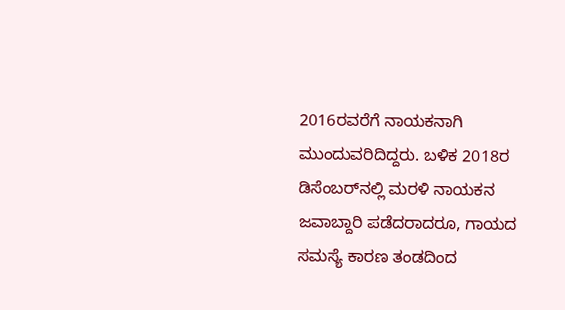2016ರವರೆಗೆ ನಾಯಕನಾಗಿ ಮುಂದುವರಿದಿದ್ದರು. ಬಳಿಕ 2018ರ ಡಿಸೆಂಬರ್‌ನಲ್ಲಿ ಮರಳಿ ನಾಯಕನ ಜವಾಬ್ದಾರಿ ಪಡೆದರಾದರೂ, ಗಾಯದ ಸಮಸ್ಯೆ ಕಾರಣ ತಂಡದಿಂದ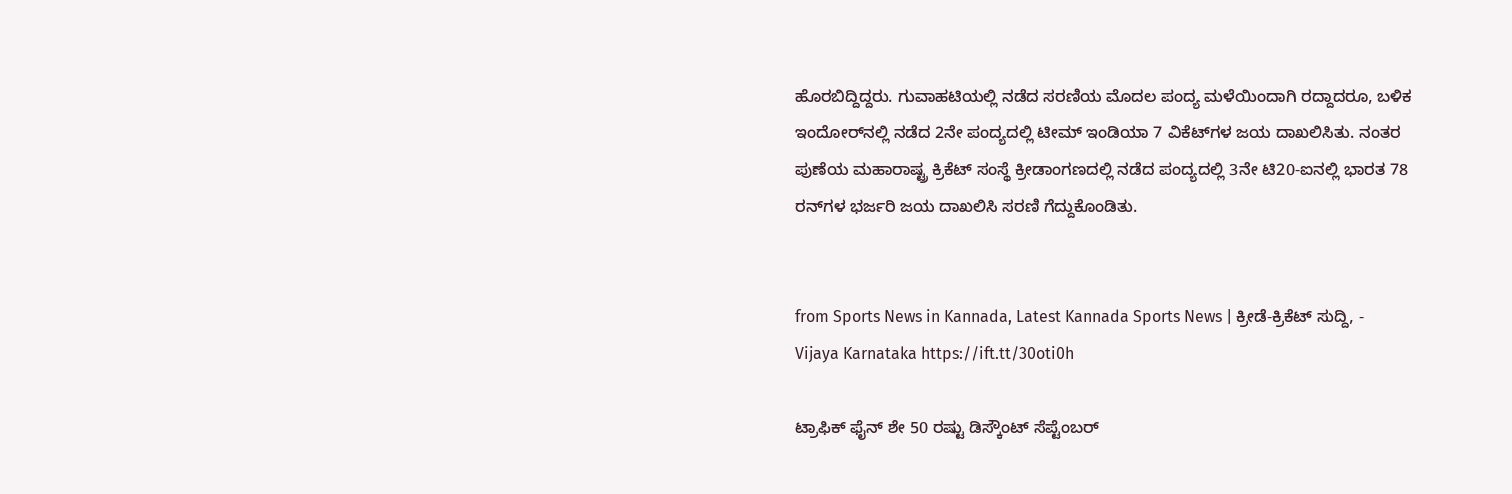ಹೊರಬಿದ್ದಿದ್ದರು. ಗುವಾಹಟಿಯಲ್ಲಿ ನಡೆದ ಸರಣಿಯ ಮೊದಲ ಪಂದ್ಯ ಮಳೆಯಿಂದಾಗಿ ರದ್ದಾದರೂ, ಬಳಿಕ ಇಂದೋರ್‌ನಲ್ಲಿ ನಡೆದ 2ನೇ ಪಂದ್ಯದಲ್ಲಿ ಟೀಮ್‌ ಇಂಡಿಯಾ 7 ವಿಕೆಟ್‌ಗಳ ಜಯ ದಾಖಲಿಸಿತು. ನಂತರ ಪುಣೆಯ ಮಹಾರಾಷ್ಟ್ರ ಕ್ರಿಕೆಟ್‌ ಸಂಸ್ಥೆ ಕ್ರೀಡಾಂಗಣದಲ್ಲಿ ನಡೆದ ಪಂದ್ಯದಲ್ಲಿ 3ನೇ ಟಿ20-ಐನಲ್ಲಿ ಭಾರತ 78 ರನ್‌ಗಳ ಭರ್ಜರಿ ಜಯ ದಾಖಲಿಸಿ ಸರಣಿ ಗೆದ್ದುಕೊಂಡಿತು.


from Sports News in Kannada, Latest Kannada Sports News | ಕ್ರೀಡೆ-ಕ್ರಿಕೆಟ್ ಸುದ್ದಿ, - Vijaya Karnataka https://ift.tt/30oti0h

ಟ್ರಾಫಿಕ್‌ ಫೈನ್‌ ಶೇ 50 ರಷ್ಟು ಡಿಸ್ಕೌಂಟ್‌ ಸೆಪ್ಟೆಂಬರ್‌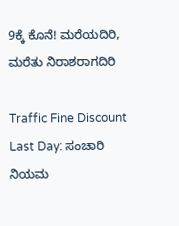9ಕ್ಕೆ ಕೊನೆ! ಮರೆಯದಿರಿ, ಮರೆತು ನಿರಾಶರಾಗದಿರಿ

Traffic Fine Discount Last Day: ಸಂಚಾರಿ ನಿಯಮ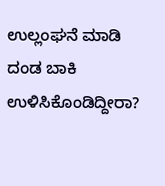ಉಲ್ಲಂಘನೆ ಮಾಡಿ ದಂಡ ಬಾಕಿ ಉಳಿಸಿಕೊಂಡಿದ್ದೀರಾ?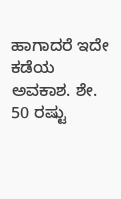ಹಾಗಾದರೆ ಇದೇ ಕಡೆಯ ಅವಕಾಶ. ಶೇ. 50 ರಷ್ಟು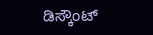ಡಿಸ್ಕೌಂಟ್‌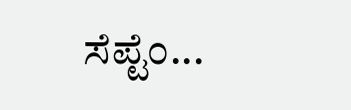ಸೆಪ್ಟೆಂ...